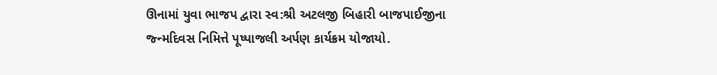ઊનામાં યુવા ભાજપ દ્વારા સ્વ:શ્રી અટલજી બિહારી બાજપાઈજીના જ્ન્મદિવસ નિમિત્તે પૂષ્પાજલી અર્પણ કાર્યક્રમ યોજાયો.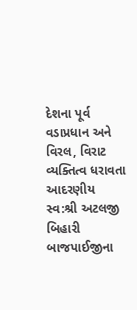દેશના પૂર્વ વડાપ્રધાન અને વિરલ, વિરાટ વ્યક્તિત્વ ધરાવતા આદરણીય સ્વ:શ્રી અટલજી બિહારી બાજપાઈજીના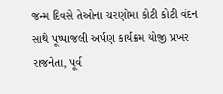જન્મ દિવસે તેઓના ચરણોમા કોટી કોટી વંદન સાથે પૂષ્પાજલી અર્પણ કાર્યક્રમ યોજી પ્રખર રાજનેતા, પૂર્વ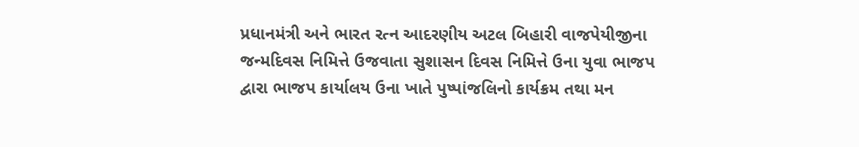પ્રધાનમંત્રી અને ભારત રત્ન આદરણીય અટલ બિહારી વાજપેયીજીના જન્મદિવસ નિમિત્તે ઉજવાતા સુશાસન દિવસ નિમિત્તે ઉના યુવા ભાજપ દ્વારા ભાજપ કાર્યાલય ઉના ખાતે પુષ્પાંજલિનો કાર્યક્રમ તથા મન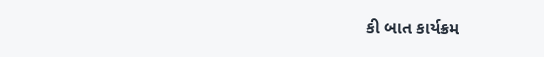કી બાત કાર્યક્રમ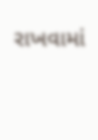રાખવામાં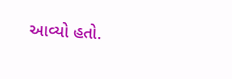આવ્યો હતો.